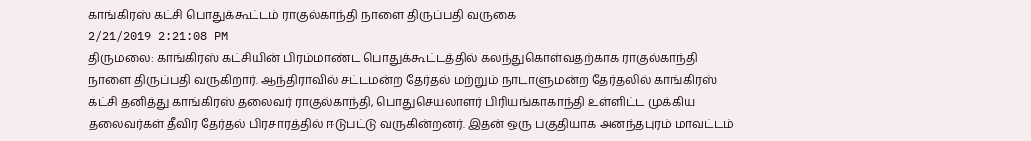காங்கிரஸ் கட்சி பொதுக்கூட்டம் ராகுல்காந்தி நாளை திருப்பதி வருகை
2/21/2019 2:21:08 PM
திருமலை: காங்கிரஸ் கட்சியின் பிரம்மாண்ட பொதுக்கூட்டத்தில் கலந்துகொள்வதற்காக ராகுல்காந்தி நாளை திருப்பதி வருகிறார். ஆந்திராவில் சட்டமன்ற தேர்தல் மற்றும் நாடாளுமன்ற தேர்தலில் காங்கிரஸ் கட்சி தனித்து காங்கிரஸ் தலைவர் ராகுல்காந்தி, பொதுசெயலாளர் பிரியங்காகாந்தி உள்ளிட்ட முக்கிய தலைவர்கள் தீவிர தேர்தல் பிரசாரத்தில் ஈடுபட்டு வருகின்றனர். இதன் ஒரு பகுதியாக அனந்தபுரம் மாவட்டம்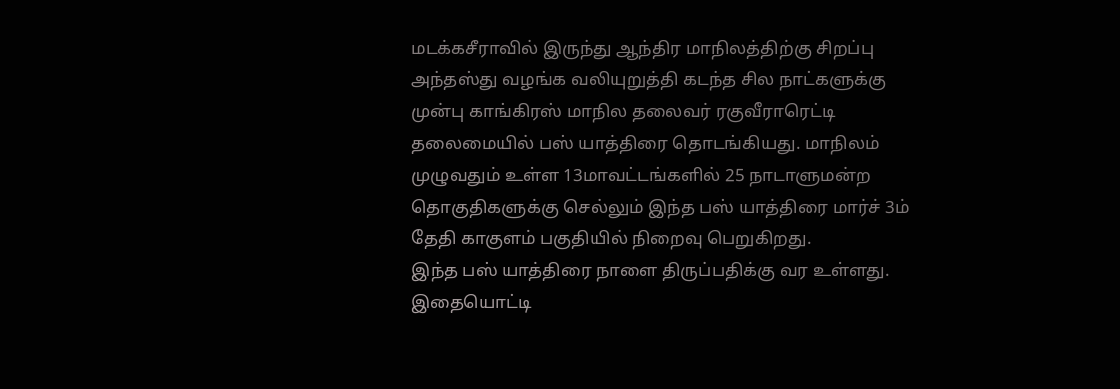மடக்கசீராவில் இருந்து ஆந்திர மாநிலத்திற்கு சிறப்பு அந்தஸ்து வழங்க வலியுறுத்தி கடந்த சில நாட்களுக்கு முன்பு காங்கிரஸ் மாநில தலைவர் ரகுவீராரெட்டி தலைமையில் பஸ் யாத்திரை தொடங்கியது. மாநிலம் முழுவதும் உள்ள 13மாவட்டங்களில் 25 நாடாளுமன்ற தொகுதிகளுக்கு செல்லும் இந்த பஸ் யாத்திரை மார்ச் 3ம் தேதி காகுளம் பகுதியில் நிறைவு பெறுகிறது.
இந்த பஸ் யாத்திரை நாளை திருப்பதிக்கு வர உள்ளது. இதையொட்டி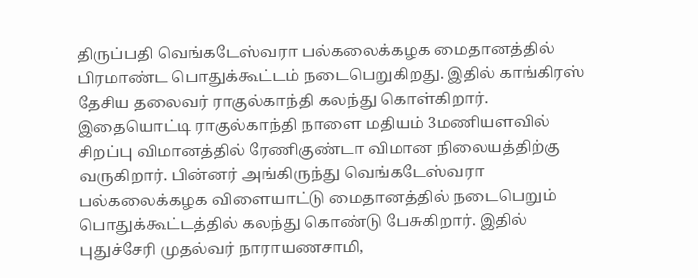திருப்பதி வெங்கடேஸ்வரா பல்கலைக்கழக மைதானத்தில் பிரமாண்ட பொதுக்கூட்டம் நடைபெறுகிறது. இதில் காங்கிரஸ் தேசிய தலைவர் ராகுல்காந்தி கலந்து கொள்கிறார். இதையொட்டி ராகுல்காந்தி நாளை மதியம் 3மணியளவில் சிறப்பு விமானத்தில் ரேணிகுண்டா விமான நிலையத்திற்கு வருகிறார். பின்னர் அங்கிருந்து வெங்கடேஸ்வரா பல்கலைக்கழக விளையாட்டு மைதானத்தில் நடைபெறும் பொதுக்கூட்டத்தில் கலந்து கொண்டு பேசுகிறார். இதில் புதுச்சேரி முதல்வர் நாராயணசாமி,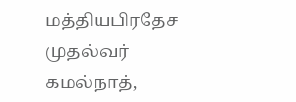மத்தியபிரதேச முதல்வர் கமல்நாத்,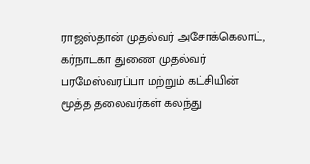ராஜஸ்தான் முதல்வர் அசோக்கெலாட், கர்நாடகா துணை முதல்வர் பரமேஸ்வரப்பா மற்றும் கட்சியின் மூத்த தலைவர்கள் கலந்து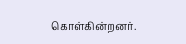கொள்கின்றனர்.